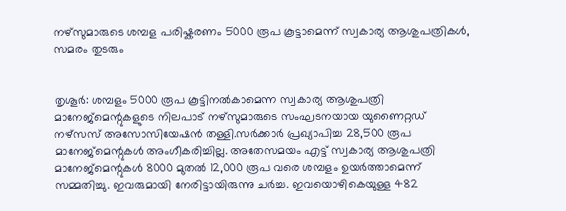നഴ്സുമാരുടെ ശമ്പള പരിഷ്കരണം 5000 രൂപ കൂട്ടാമെന്ന് സ്വകാര്യ ആശുപത്രികള്‍, സമരം തുടരും


തൃശൂർ: ശമ്പളം 5000 രൂപ കൂട്ടിനല്‍കാമെന്ന സ്വകാര്യ ആശുപത്രി മാനേജ്‌മെന്റുകളുടെ നിലപാട് നഴ്‌സുമാരുടെ സംഘടനയായ യുണൈറ്റഡ് നഴ്‌സസ് അസോസിയേഷൻ തള്ളി.സർക്കാർ പ്രഖ്യാപിച്ച 28,500 രൂപ മാനേജ്‌മെന്റുകള്‍ അംഗീകരിച്ചില്ല. അതേസമയം എട്ട് സ്വകാര്യ ആശുപത്രി മാനേജ്‌മെന്റുകള്‍ 8000 മുതല്‍ 12,000 രൂപ വരെ ശമ്പളം ഉയർത്താമെന്ന് സമ്മതിച്ചു. ഇവരുമായി നേരിട്ടായിരുന്നു ചർച്ച. ഇവയൊഴികെയുള്ള 482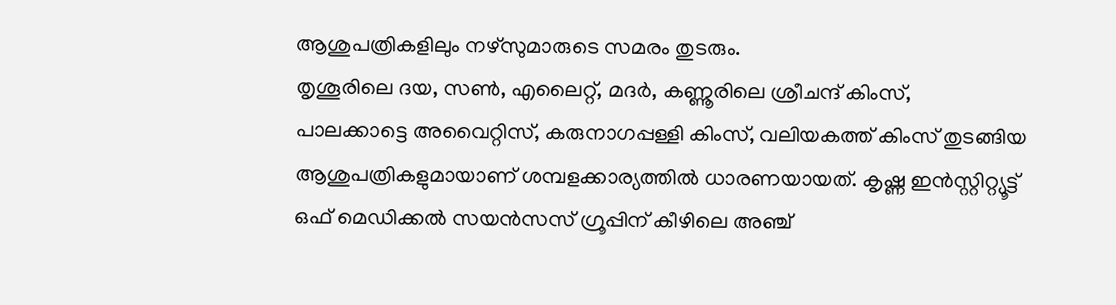ആശുപത്രികളിലും നഴ്സുമാരുടെ സമരം തുടരും.
തൃശൂരിലെ ദയ, സണ്‍, എലൈറ്റ്, മദർ, കണ്ണൂരിലെ ശ്രീചന്ദ് കിംസ്, പാലക്കാട്ടെ അവൈറ്റിസ്, കരുനാഗപ്പള്ളി കിംസ്, വലിയകത്ത് കിംസ് തുടങ്ങിയ ആശുപത്രികളുമായാണ് ശമ്പളക്കാര്യത്തില്‍ ധാരണയായത്. കൃഷ്ണ ഇൻസ്റ്റിറ്റ്യൂട്ട് ഒഫ് മെഡിക്കല്‍ സയൻസസ് ഗ്രൂപ്പിന് കീഴിലെ അഞ്ച്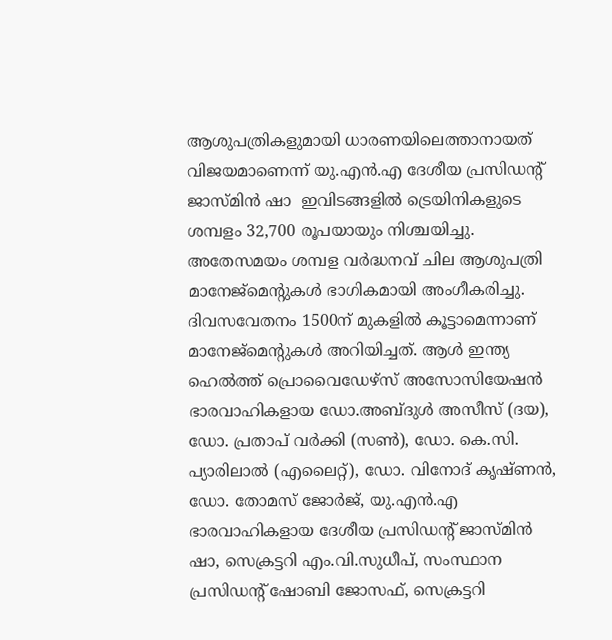ആശുപത്രികളുമായി ധാരണയിലെത്താനായത് വിജയമാണെന്ന് യു.എൻ.എ ദേശീയ പ്രസിഡന്റ് ജാസ്മിൻ ഷാ  ഇവിടങ്ങളില്‍ ട്രെയിനികളുടെ ശമ്പളം 32,700 രൂപയായും നിശ്ചയിച്ചു.
അതേസമയം ശമ്പള വർദ്ധനവ് ചില ആശുപത്രി മാനേജ്‌മെന്റുകള്‍ ഭാഗികമായി അംഗീകരിച്ചു. ദിവസവേതനം 1500ന് മുകളില്‍ കൂട്ടാമെന്നാണ് മാനേജ്‌മെന്റുകള്‍ അറിയിച്ചത്. ആള്‍ ഇന്ത്യ ഹെല്‍ത്ത് പ്രൊവൈഡേഴ്‌സ് അസോസിയേഷൻ ഭാരവാഹികളായ ഡോ.അബ്ദുള്‍ അസീസ് (ദയ), ഡോ. പ്രതാപ് വർക്കി (സണ്‍), ഡോ. കെ.സി. പ്യാരിലാല്‍ (എലൈറ്റ്), ഡോ. വിനോദ് കൃഷ്ണൻ, ഡോ. തോമസ് ജോർജ്, യു.എൻ.എ ഭാരവാഹികളായ ദേശീയ പ്രസിഡന്റ് ജാസ്മിൻ ഷാ, സെക്രട്ടറി എം.വി.സുധീപ്, സംസ്ഥാന പ്രസിഡന്റ് ഷോബി ജോസഫ്, സെക്രട്ടറി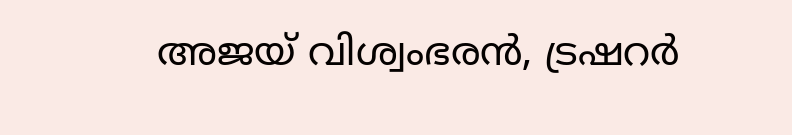അജയ് വിശ്വംഭരൻ, ട്രഷറർ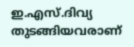ഇ.എസ്.ദിവ്യ തുടങ്ങിയവരാണ്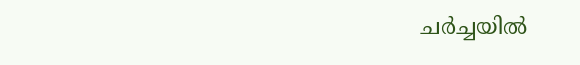ചർച്ചയില്‍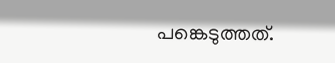പങ്കെടുത്തത്.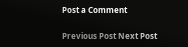Post a Comment

Previous Post Next Post